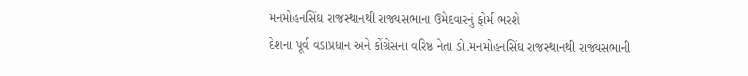મનમોહનસિંઘ રાજસ્થાનથી રાજ્યસભાના ઉમેદવારનું ફોર્મ ભરશે
દેશના પૂર્વ વડાપ્રધાન અને કોંગ્રેસના વરિષ્ઠ નેતા ડો.મનમોહનસિંઘ રાજસ્થાનથી રાજ્યસભાની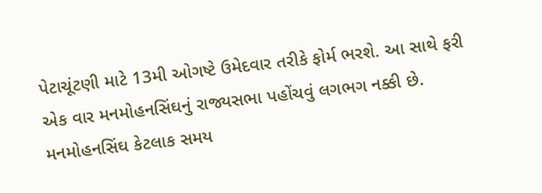પેટાચૂંટણી માટે 13મી ઓગષ્ટે ઉમેદવાર તરીકે ફોર્મ ભરશે. આ સાથે ફરી એક વાર મનમોહનસિંઘનું રાજ્યસભા પહોંચવું લગભગ નક્કી છે. મનમોહનસિંઘ કેટલાક સમય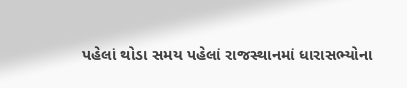પહેલાં થોડા સમય પહેલાં રાજસ્થાનમાં ધારાસભ્યોના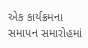એક કાર્યક્રમના સમાપન સમારોહમાં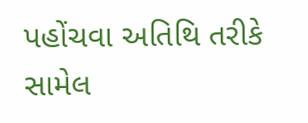પહોંચવા અતિથિ તરીકે સામેલ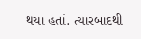થયા હતાં. ત્યારબાદથી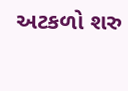અટકળો શરુ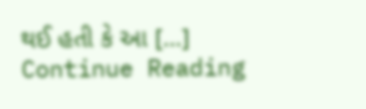થઈ હતી કે આ […]
Continue Reading